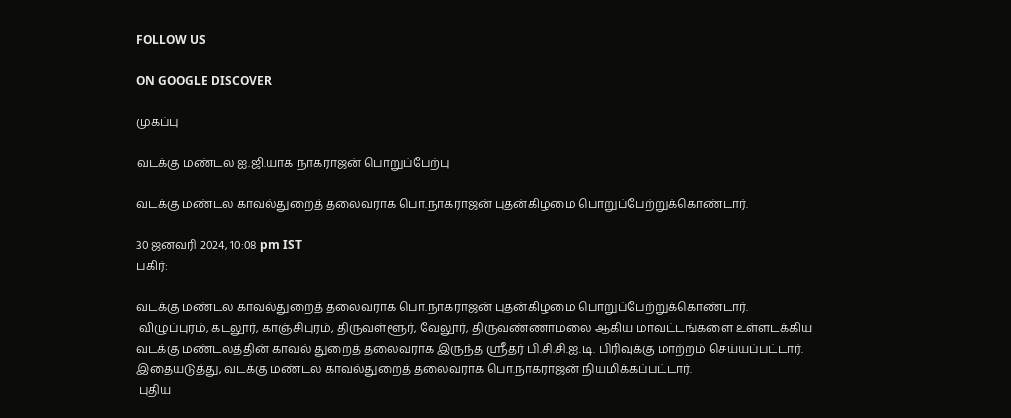FOLLOW US

ON GOOGLE DISCOVER

முகப்பு

வடக்கு மண்டல ஐ.ஜி.யாக நாகராஜன் பொறுப்பேற்பு

வடக்கு மண்டல காவல்துறைத் தலைவராக பொ.நாகராஜன் புதன்கிழமை பொறுப்பேற்றுக்கொண்டார்.

30 ஜனவரி 2024, 10:08 pm IST
பகிர்:

வடக்கு மண்டல காவல்துறைத் தலைவராக பொ.நாகராஜன் புதன்கிழமை பொறுப்பேற்றுக்கொண்டார்.
 விழுப்புரம், கடலூர், காஞ்சிபுரம், திருவள்ளூர், வேலூர், திருவண்ணாமலை ஆகிய மாவட்டங்களை உள்ளடக்கிய வடக்கு மண்டலத்தின் காவல் துறைத் தலைவராக இருந்த ஸ்ரீதர் பி.சி.சி.ஐ.டி. பிரிவுக்கு மாற்றம் செய்யப்பட்டார். இதையடுத்து, வடக்கு மண்டல காவல்துறைத் தலைவராக பொ.நாகராஜன் நியமிக்கப்பட்டார்.
 புதிய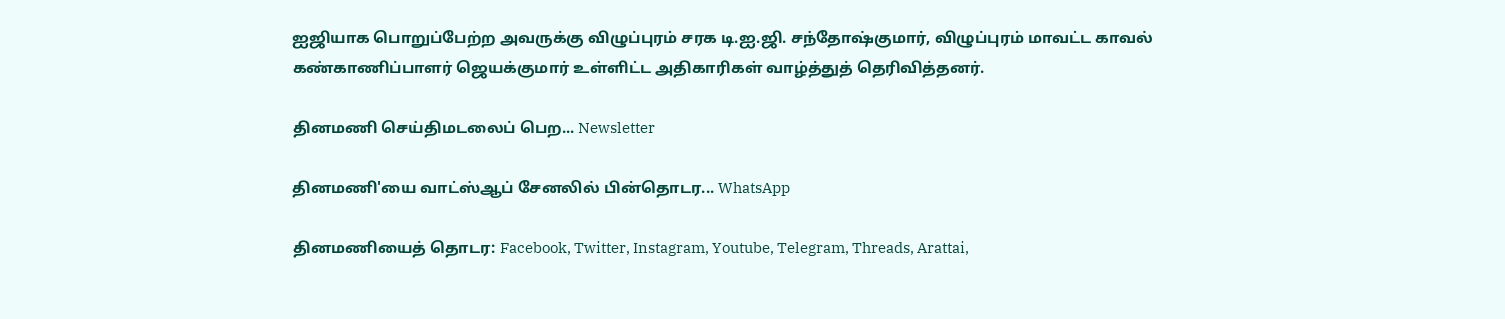ஐஜியாக பொறுப்பேற்ற அவருக்கு விழுப்புரம் சரக டி.ஐ.ஜி. சந்தோஷ்குமார், விழுப்புரம் மாவட்ட காவல் கண்காணிப்பாளர் ஜெயக்குமார் உள்ளிட்ட அதிகாரிகள் வாழ்த்துத் தெரிவித்தனர்.

தினமணி செய்திமடலைப் பெற... Newsletter

தினமணி'யை வாட்ஸ்ஆப் சேனலில் பின்தொடர... WhatsApp

தினமணியைத் தொடர: Facebook, Twitter, Instagram, Youtube, Telegram, Threads, Arattai,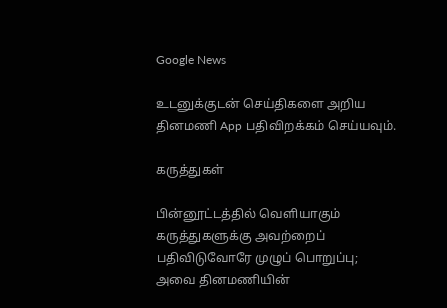Google News

உடனுக்குடன் செய்திகளை அறிய தினமணி App பதிவிறக்கம் செய்யவும்.

கருத்துகள்

பின்னூட்டத்தில் வெளியாகும் கருத்துகளுக்கு அவற்றைப் பதிவிடுவோரே முழுப் பொறுப்பு; அவை தினமணியின்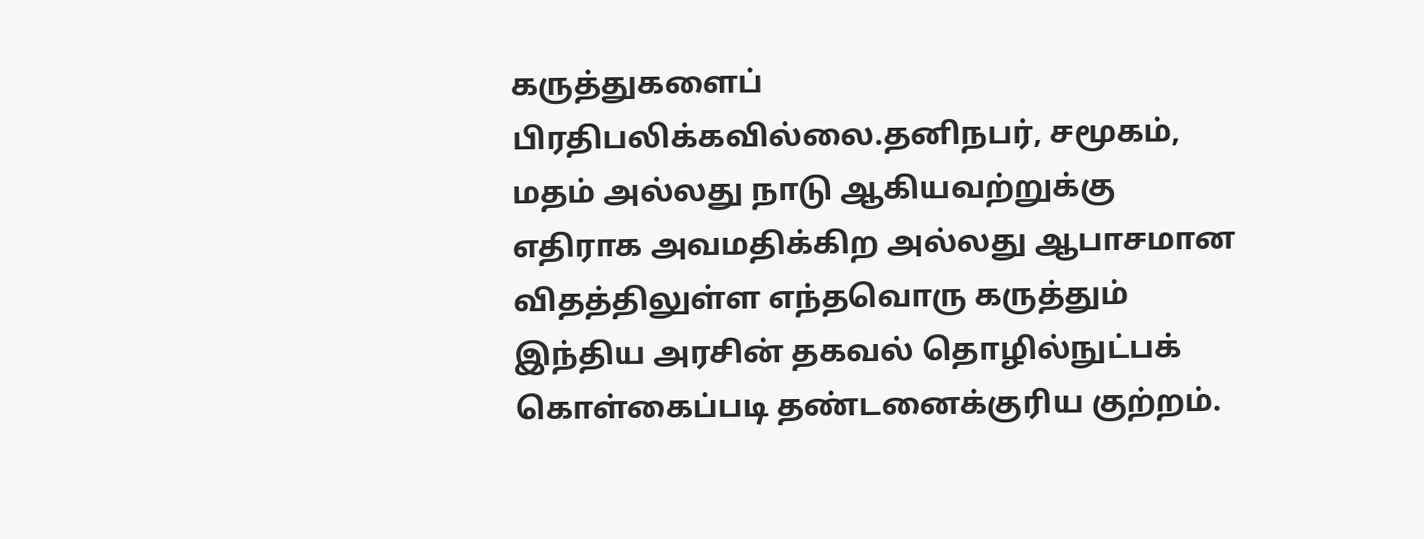கருத்துகளைப் பிரதிபலிக்கவில்லை.தனிநபர், சமூகம், மதம் அல்லது நாடு ஆகியவற்றுக்கு எதிராக அவமதிக்கிற அல்லது ஆபாசமான விதத்திலுள்ள எந்தவொரு கருத்தும் இந்திய அரசின் தகவல் தொழில்நுட்பக் கொள்கைப்படி தண்டனைக்குரிய குற்றம்.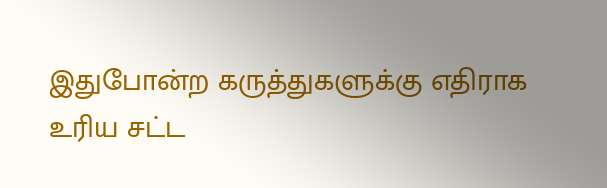இதுபோன்ற கருத்துகளுக்கு எதிராக உரிய சட்ட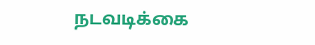நடவடிக்கை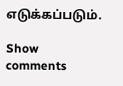எடுக்கப்படும்.

Show comments